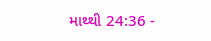માથ્થી 24:36 -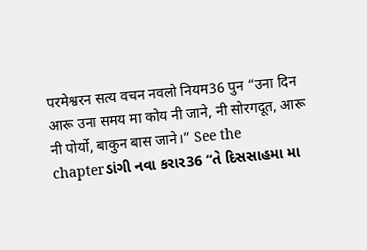परमेश्वरन सत्य वचन नवलो नियम36 पुन “उना दिन आरू उना समय मा कोय नी जाने, नी सोरगदूत, आरू नी पोर्यो, बाकुन बास जाने।” See the chapterડાંગી નવા કરાર36 “તે દિસસાહમા મા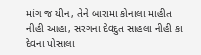માંગ જ યીન, તેને બારામા કોનાલા માહીત નીહી આહા, સરગના દેવદુત સાહલા નીહી કા દેવના પોસાલા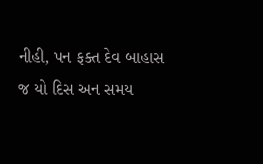નીહી, પન ફક્ત દેવ બાહાસ જ યો દિસ અન સમય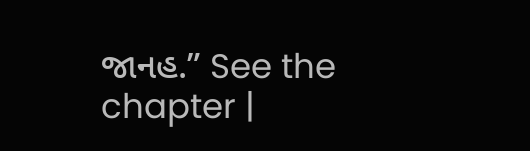જાનહ.” See the chapter |